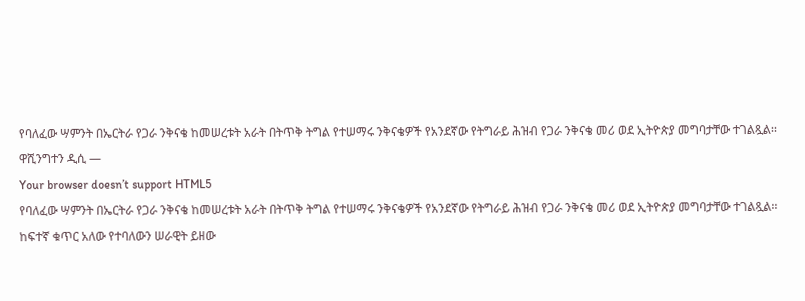የባለፈው ሣምንት በኤርትራ የጋራ ንቅናቄ ከመሠረቱት አራት በትጥቅ ትግል የተሠማሩ ንቅናቄዎች የአንደኛው የትግራይ ሕዝብ የጋራ ንቅናቄ መሪ ወደ ኢትዮጵያ መግባታቸው ተገልጿል፡፡
ዋሺንግተን ዲሲ —
Your browser doesn’t support HTML5
የባለፈው ሣምንት በኤርትራ የጋራ ንቅናቄ ከመሠረቱት አራት በትጥቅ ትግል የተሠማሩ ንቅናቄዎች የአንደኛው የትግራይ ሕዝብ የጋራ ንቅናቄ መሪ ወደ ኢትዮጵያ መግባታቸው ተገልጿል፡፡
ከፍተኛ ቁጥር አለው የተባለውን ሠራዊት ይዘው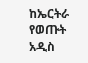ከኤርትራ የወጡት አዲስ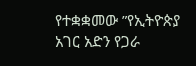የተቋቋመው ”የኢትዮጵያ አገር አድን የጋራ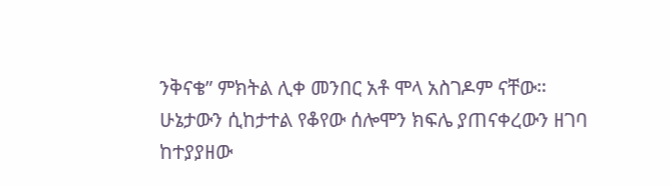ንቅናቄ” ምክትል ሊቀ መንበር አቶ ሞላ አስገዶም ናቸው።
ሁኔታውን ሲከታተል የቆየው ሰሎሞን ክፍሌ ያጠናቀረውን ዘገባ ከተያያዘው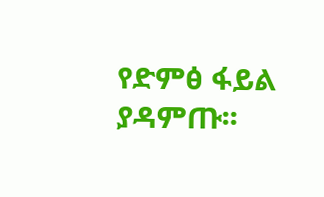የድምፅ ፋይል ያዳምጡ፡፡